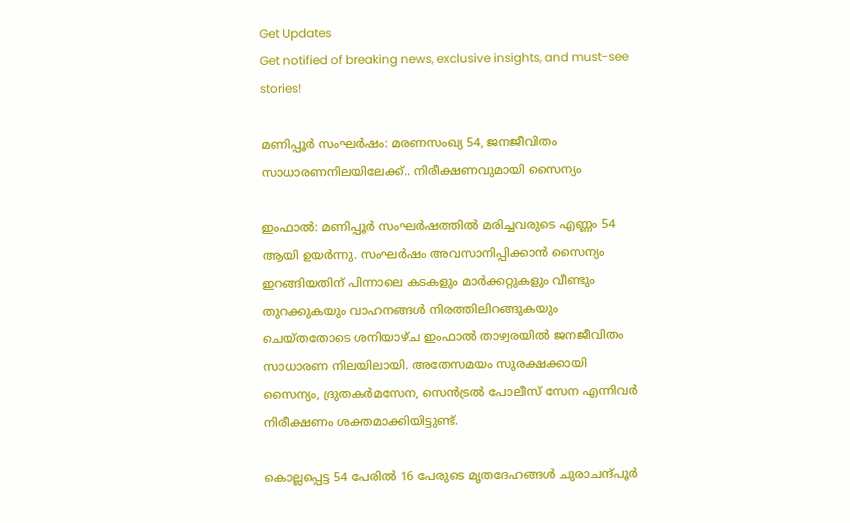Get Updates
Get notified of breaking news, exclusive insights, and must-see stories!

മണിപ്പൂര്‍ സംഘര്‍ഷം: മരണസംഖ്യ 54, ജനജീവിതം സാധാരണനിലയിലേക്ക്.. നിരീക്ഷണവുമായി സൈന്യം

ഇംഫാല്‍: മണിപ്പൂര്‍ സംഘര്‍ഷത്തില്‍ മരിച്ചവരുടെ എണ്ണം 54 ആയി ഉയര്‍ന്നു. സംഘര്‍ഷം അവസാനിപ്പിക്കാന്‍ സൈന്യം ഇറങ്ങിയതിന് പിന്നാലെ കടകളും മാര്‍ക്കറ്റുകളും വീണ്ടും തുറക്കുകയും വാഹനങ്ങള്‍ നിരത്തിലിറങ്ങുകയും ചെയ്തതോടെ ശനിയാഴ്ച ഇംഫാല്‍ താഴ്വരയില്‍ ജനജീവിതം സാധാരണ നിലയിലായി. അതേസമയം സുരക്ഷക്കായി സൈന്യം, ദ്രുതകര്‍മസേന, സെന്‍ട്രല്‍ പോലീസ് സേന എന്നിവര്‍ നിരീക്ഷണം ശക്തമാക്കിയിട്ടുണ്ട്.

കൊല്ലപ്പെട്ട 54 പേരില്‍ 16 പേരുടെ മൃതദേഹങ്ങള്‍ ചുരാചന്ദ്പൂര്‍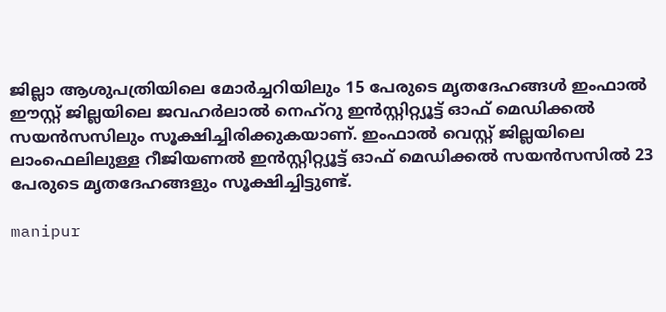ജില്ലാ ആശുപത്രിയിലെ മോര്‍ച്ചറിയിലും 15 പേരുടെ മൃതദേഹങ്ങള്‍ ഇംഫാല്‍ ഈസ്റ്റ് ജില്ലയിലെ ജവഹര്‍ലാല്‍ നെഹ്റു ഇന്‍സ്റ്റിറ്റ്യൂട്ട് ഓഫ് മെഡിക്കല്‍ സയന്‍സസിലും സൂക്ഷിച്ചിരിക്കുകയാണ്. ഇംഫാല്‍ വെസ്റ്റ് ജില്ലയിലെ ലാംഫെലിലുള്ള റീജിയണല്‍ ഇന്‍സ്റ്റിറ്റ്യൂട്ട് ഓഫ് മെഡിക്കല്‍ സയന്‍സസില്‍ 23 പേരുടെ മൃതദേഹങ്ങളും സൂക്ഷിച്ചിട്ടുണ്ട്.

manipur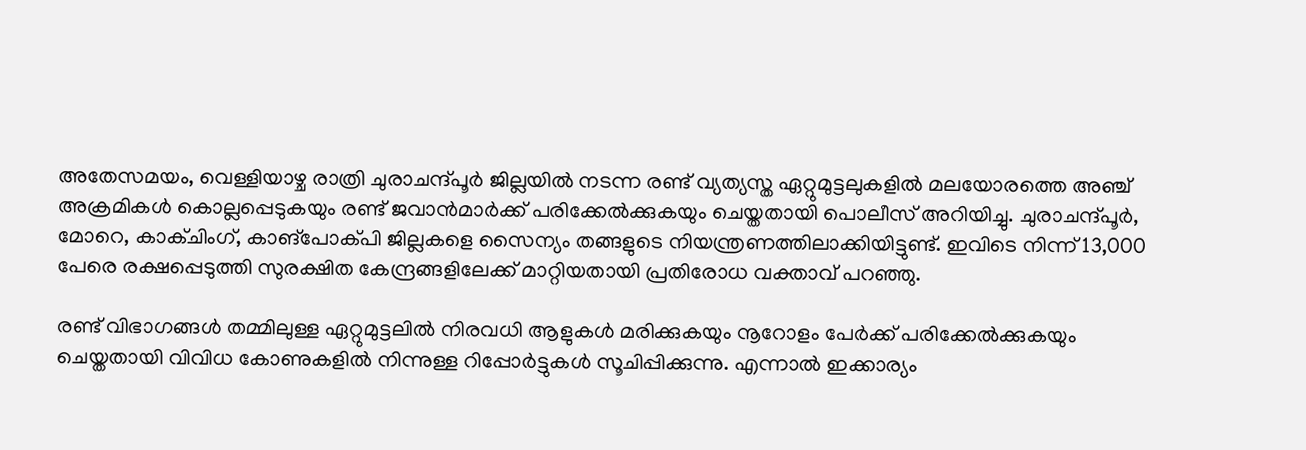അതേസമയം, വെള്ളിയാഴ്ച രാത്രി ചുരാചന്ദ്പൂര്‍ ജില്ലയില്‍ നടന്ന രണ്ട് വ്യത്യസ്ത ഏറ്റുമുട്ടലുകളില്‍ മലയോരത്തെ അഞ്ച് അക്രമികള്‍ കൊല്ലപ്പെടുകയും രണ്ട് ജവാന്‍മാര്‍ക്ക് പരിക്കേല്‍ക്കുകയും ചെയ്തതായി പൊലീസ് അറിയിച്ചു. ചുരാചന്ദ്പൂര്‍, മോറെ, കാക്ചിംഗ്, കാങ്പോക്പി ജില്ലകളെ സൈന്യം തങ്ങളുടെ നിയന്ത്രണത്തിലാക്കിയിട്ടുണ്ട്. ഇവിടെ നിന്ന് 13,000 പേരെ രക്ഷപ്പെടുത്തി സുരക്ഷിത കേന്ദ്രങ്ങളിലേക്ക് മാറ്റിയതായി പ്രതിരോധ വക്താവ് പറഞ്ഞു.

രണ്ട് വിഭാഗങ്ങള്‍ തമ്മിലുള്ള ഏറ്റുമുട്ടലില്‍ നിരവധി ആളുകള്‍ മരിക്കുകയും നൂറോളം പേര്‍ക്ക് പരിക്കേല്‍ക്കുകയും ചെയ്തതായി വിവിധ കോണുകളില്‍ നിന്നുള്ള റിപ്പോര്‍ട്ടുകള്‍ സൂചിപ്പിക്കുന്നു. എന്നാല്‍ ഇക്കാര്യം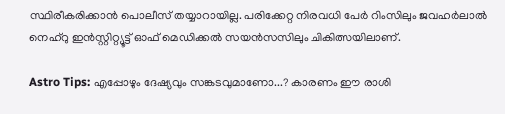സ്ഥിരീകരിക്കാന്‍ പൊലീസ് തയ്യാറായില്ല. പരിക്കേറ്റ നിരവധി പേര്‍ റിംസിലും ജവഹര്‍ലാല്‍ നെഹ്റു ഇന്‍സ്റ്റിറ്റ്യൂട്ട് ഓഫ് മെഡിക്കല്‍ സയന്‍സസിലും ചികിത്സയിലാണ്.

Astro Tips: എപ്പോഴും ദേഷ്യവും സങ്കടവുമാണോ...? കാരണം ഈ രാശി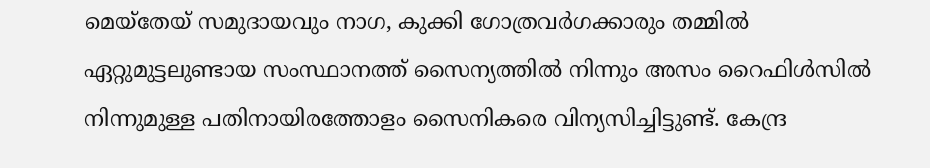മെയ്‌തേയ് സമുദായവും നാഗ, കുക്കി ഗോത്രവര്‍ഗക്കാരും തമ്മില്‍ ഏറ്റുമുട്ടലുണ്ടായ സംസ്ഥാനത്ത് സൈന്യത്തില്‍ നിന്നും അസം റൈഫിള്‍സില്‍ നിന്നുമുള്ള പതിനായിരത്തോളം സൈനികരെ വിന്യസിച്ചിട്ടുണ്ട്. കേന്ദ്ര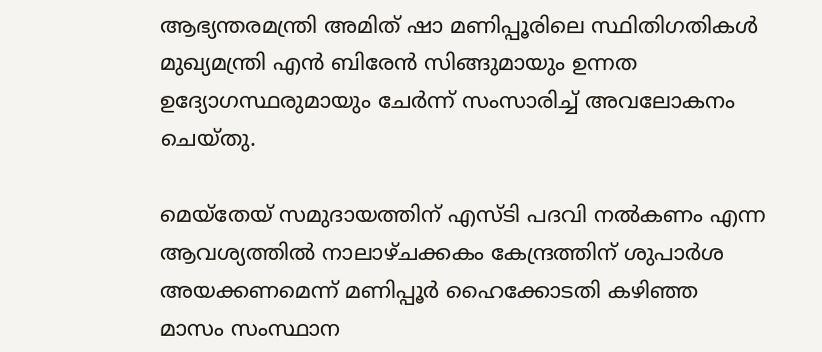ആഭ്യന്തരമന്ത്രി അമിത് ഷാ മണിപ്പൂരിലെ സ്ഥിതിഗതികള്‍ മുഖ്യമന്ത്രി എന്‍ ബിരേന്‍ സിങ്ങുമായും ഉന്നത ഉദ്യോഗസ്ഥരുമായും ചേര്‍ന്ന് സംസാരിച്ച് അവലോകനം ചെയ്തു.

മെയ്‌തേയ് സമുദായത്തിന് എസ്ടി പദവി നല്‍കണം എന്ന ആവശ്യത്തില്‍ നാലാഴ്ചക്കകം കേന്ദ്രത്തിന് ശുപാര്‍ശ അയക്കണമെന്ന് മണിപ്പൂര്‍ ഹൈക്കോടതി കഴിഞ്ഞ മാസം സംസ്ഥാന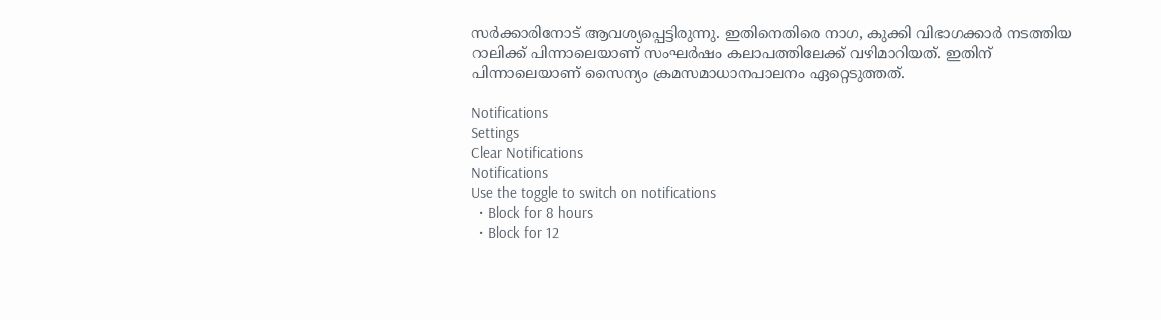സര്‍ക്കാരിനോട് ആവശ്യപ്പെട്ടിരുന്നു. ഇതിനെതിരെ നാഗ, കുക്കി വിഭാഗക്കാര്‍ നടത്തിയ റാലിക്ക് പിന്നാലെയാണ് സംഘര്‍ഷം കലാപത്തിലേക്ക് വഴിമാറിയത്. ഇതിന് പിന്നാലെയാണ് സൈന്യം ക്രമസമാധാനപാലനം ഏറ്റെടുത്തത്.

Notifications
Settings
Clear Notifications
Notifications
Use the toggle to switch on notifications
  • Block for 8 hours
  • Block for 12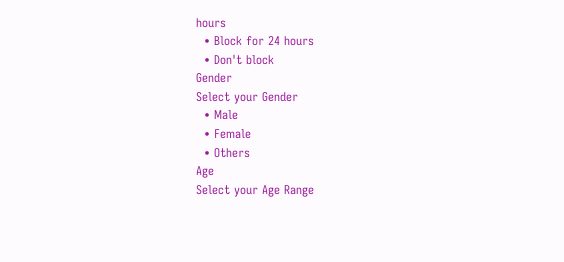hours
  • Block for 24 hours
  • Don't block
Gender
Select your Gender
  • Male
  • Female
  • Others
Age
Select your Age Range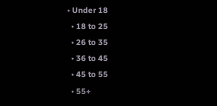• Under 18
  • 18 to 25
  • 26 to 35
  • 36 to 45
  • 45 to 55
  • 55+